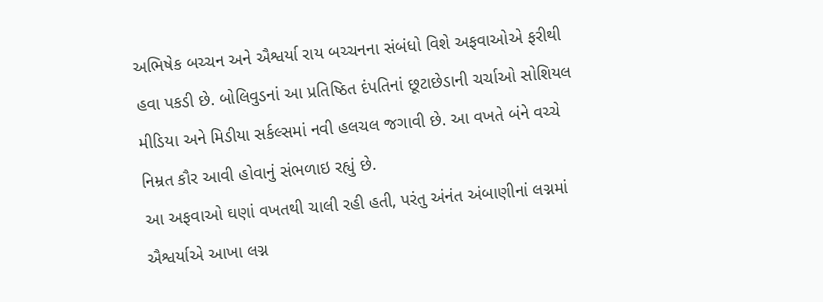અભિષેક બચ્ચન અને ઐશ્વર્યા રાય બચ્ચનના સંબંધો વિશે અફવાઓએ ફરીથી હવા પકડી છે. બોલિવુડનાં આ પ્રતિષ્ઠિત દંપતિનાં છૂટાછેડાની ચર્ચાઓ સોશિયલ મીડિયા અને મિડીયા સર્કલ્સમાં નવી હલચલ જગાવી છે. આ વખતે બંને વચ્ચે નિમ્રત કૌર આવી હોવાનું સંભળાઇ રહ્યું છે.
આ અફવાઓ ઘણાં વખતથી ચાલી રહી હતી, પરંતુ અંનંત અંબાણીનાં લગ્નમાં ઐશ્વર્યાએ આખા લગ્ન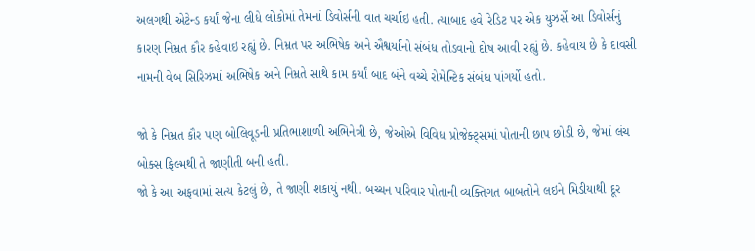અલગથી એટેન્ડ કર્યાં જેના લીધે લોકોમાં તેમનાં ડિવોર્સની વાત ચર્ચાઇ હતી. ત્યાબાદ હવે રેડિટ પર એક યુઝર્સે આ ડિવોર્સનું કારણ નિમ્રત કૌર કહેવાઇ રહ્યું છે. નિમ્રત પર અભિષેક અને ઐશ્વર્યાનો સંબંધ તોડવાનો દોષ આવી રહ્યું છે. કહેવાય છે કે દાવસી નામની વેબ સિરિઝમાં અભિષેક અને નિમ્રતે સાથે કામ કર્યાં બાદ બંને વચ્ચે રોમેન્ટિક સંબંધ પાંગર્યો હતો.

જો કે નિમ્રત કૌર પણ બોલિવૂડની પ્રતિભાશાળી અભિનેત્રી છે, જેઓએ વિવિધ પ્રોજેક્ટ્સમાં પોતાની છાપ છોડી છે, જેમાં લંચ બોક્સ ફિલ્મથી તે જાણીતી બની હતી.
જો કે આ અફવામાં સત્ય કેટલું છે, તે જાણી શકાયું નથી. બચ્ચન પરિવાર પોતાની વ્યક્તિગત બાબતોને લઇને મિડીયાથી દૂર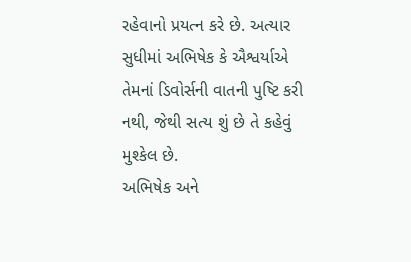રહેવાનો પ્રયત્ન કરે છે. અત્યાર સુધીમાં અભિષેક કે ઐશ્વર્યાએ તેમનાં ડિવોર્સની વાતની પુષ્ટિ કરી નથી, જેથી સત્ય શું છે તે કહેવું મુશ્કેલ છે.
અભિષેક અને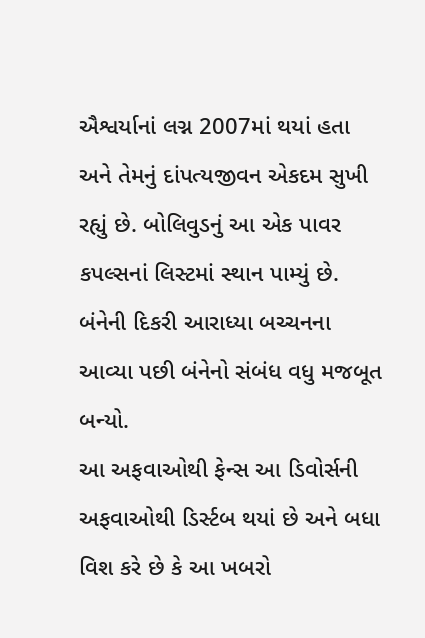ઐશ્વર્યાનાં લગ્ન 2007માં થયાં હતા અને તેમનું દાંપત્યજીવન એકદમ સુખી રહ્યું છે. બોલિવુડનું આ એક પાવર કપલ્સનાં લિસ્ટમાં સ્થાન પામ્યું છે. બંનેની દિકરી આરાધ્યા બચ્ચનના આવ્યા પછી બંનેનો સંબંધ વધુ મજબૂત બન્યો.
આ અફવાઓથી ફેન્સ આ ડિવોર્સની અફવાઓથી ડિર્સ્ટબ થયાં છે અને બધા વિશ કરે છે કે આ ખબરો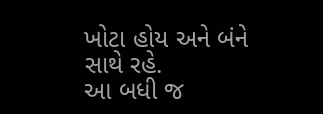ખોટા હોય અને બંને સાથે રહે.
આ બધી જ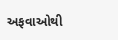અફવાઓથી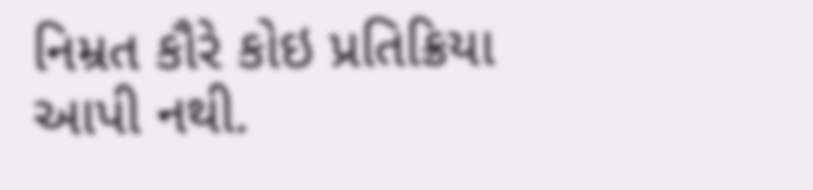નિમ્રત કૌરે કોઇ પ્રતિક્રિયા આપી નથી.